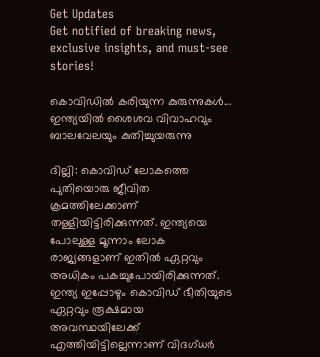Get Updates
Get notified of breaking news, exclusive insights, and must-see stories!

കൊവിഡില്‍ കരിയുന്ന കുരുന്നുകള്‍... ഇന്ത്യയില്‍ ശൈശവ വിവാഹവും ബാലവേലയും കുതിച്ചുയരുന്നു

ദില്ലി: കൊവിഡ് ലോകത്തെ പുതിയൊരു ജീവിത ക്രമത്തിലേക്കാണ് തള്ളിയിട്ടിരിക്കുന്നത്. ഇന്ത്യയെ പോലുള്ള മൂന്നാം ലോക രാജ്യങ്ങളാണ് ഇതില്‍ ഏറ്റവും അധികം പകച്ചുപോയിരിക്കുന്നത്. ഇന്ത്യ ഇപ്പോഴും കൊവിഡ് ഭീതിയുടെ ഏറ്റവും രൂക്ഷമായ അവസ്ഥയിലേക്ക് എത്തിയിട്ടില്ലെന്നാണ് വിദഗ്ധര്‍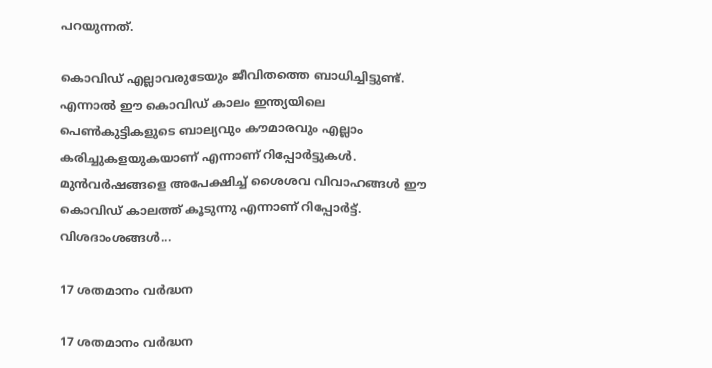പറയുന്നത്.

കൊവിഡ് എല്ലാവരുടേയും ജീവിതത്തെ ബാധിച്ചിട്ടുണ്ട്. എന്നാല്‍ ഈ കൊവിഡ് കാലം ഇന്ത്യയിലെ പെണ്‍കുട്ടികളുടെ ബാല്യവും കൗമാരവും എല്ലാം കരിച്ചുകളയുകയാണ് എന്നാണ് റിപ്പോര്‍ട്ടുകള്‍. മുന്‍വര്‍ഷങ്ങളെ അപേക്ഷിച്ച് ശൈശവ വിവാഹങ്ങള്‍ ഈ കൊവിഡ് കാലത്ത് കൂടുന്നു എന്നാണ് റിപ്പോര്‍ട്ട്. വിശദാംശങ്ങള്‍...

17 ശതമാനം വര്‍ദ്ധന

17 ശതമാനം വര്‍ദ്ധന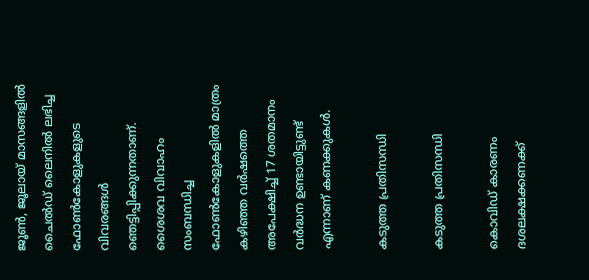ജൂണ്‍, ജൂലായ് മാസങ്ങളില്‍ ചൈല്‍ഡ് ലൈനില്‍ ലഭിച്ച ഫോണ്‍കോളുകളുടെ വിവരങ്ങള്‍ ഞെട്ടിപ്പിക്കുന്നതാണ്. ശൈശവ വിവാഹം സംബന്ധിച്ച ഫോണ്‍കോളുകളില്‍ മാത്രം കഴിഞ്ഞ വര്‍ഷത്തെ അപേക്ഷിച്ച് 17 ശതമാനം വര്‍ദ്ധന ഉണ്ടായിട്ടുണ്ട് എന്നാണ് കണക്കുകള്‍.

കടുത്ത പ്രതിസന്ധി

കടുത്ത പ്രതിസന്ധി

കൊവിഡ് കാരണം ദശലക്ഷക്കണക്ക്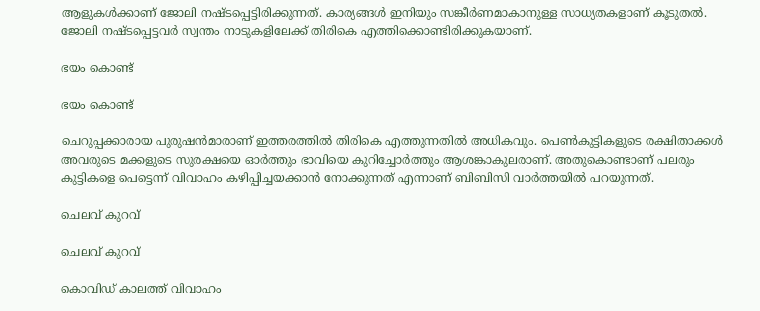ആളുകള്‍ക്കാണ് ജോലി നഷ്ടപ്പെട്ടിരിക്കുന്നത്. കാര്യങ്ങള്‍ ഇനിയും സങ്കീര്‍ണമാകാനുള്ള സാധ്യതകളാണ് കൂടുതല്‍. ജോലി നഷ്ടപ്പെട്ടവര്‍ സ്വന്തം നാടുകളിലേക്ക് തിരികെ എത്തിക്കൊണ്ടിരിക്കുകയാണ്.

ഭയം കൊണ്ട്

ഭയം കൊണ്ട്

ചെറുപ്പക്കാരായ പുരുഷന്‍മാരാണ് ഇത്തരത്തില്‍ തിരികെ എത്തുന്നതില്‍ അധികവും. പെണ്‍കുട്ടികളുടെ രക്ഷിതാക്കള്‍ അവരുടെ മക്കളുടെ സുരക്ഷയെ ഓര്‍ത്തും ഭാവിയെ കുറിച്ചോര്‍ത്തും ആശങ്കാകുലരാണ്. അതുകൊണ്ടാണ് പലരും കുട്ടികളെ പെട്ടെന്ന് വിവാഹം കഴിപ്പിച്ചയക്കാന്‍ നോക്കുന്നത് എന്നാണ് ബിബിസി വാര്‍ത്തയില്‍ പറയുന്നത്.

ചെലവ് കുറവ്

ചെലവ് കുറവ്

കൊവിഡ് കാലത്ത് വിവാഹം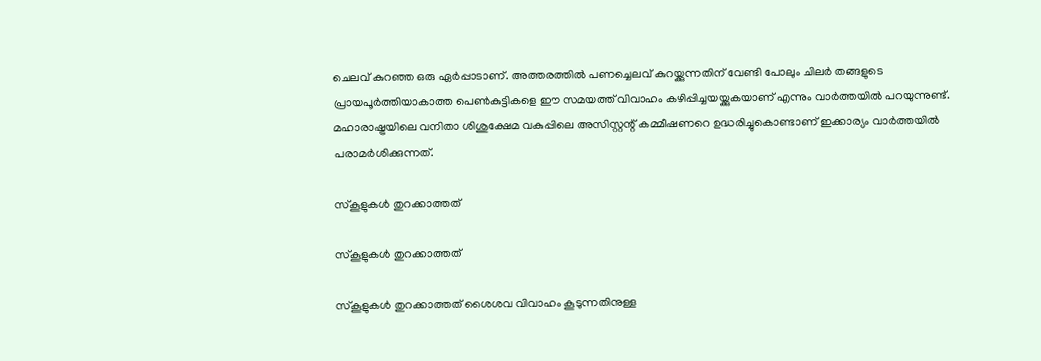ചെലവ് കുറഞ്ഞ ഒരു ഏര്‍പ്പാടാണ്. അത്തരത്തില്‍ പണച്ചെലവ് കുറയ്ക്കുന്നതിന് വേണ്ടി പോലും ചിലര്‍ തങ്ങളുടെ പ്രായപൂര്‍ത്തിയാകാത്ത പെണ്‍കുട്ടികളെ ഈ സമയത്ത് വിവാഹം കഴിപ്പിച്ചയയ്ക്കുകയാണ് എന്നും വാര്‍ത്തയില്‍ പറയുന്നുണ്ട്. മഹാരാഷ്ട്രയിലെ വനിതാ ശിശുക്ഷേമ വകുപ്പിലെ അസിസ്റ്റന്റ് കമ്മീഷണറെ ഉദ്ധരിച്ചുകൊണ്ടാണ് ഇക്കാര്യം വാര്‍ത്തയില്‍ പരാമര്‍ശിക്കുന്നത്.

സ്‌കൂളുകള്‍ തുറക്കാത്തത്

സ്‌കൂളുകള്‍ തുറക്കാത്തത്

സ്‌കൂളുകള്‍ തുറക്കാത്തത് ശൈശവ വിവാഹം കൂടുന്നതിനുള്ള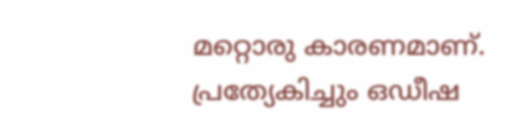മറ്റൊരു കാരണമാണ്. പ്രത്യേകിച്ചും ഒഡീഷ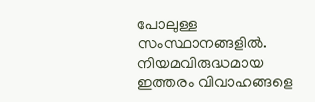പോലുള്ള സംസ്ഥാനങ്ങളില്‍. നിയമവിരുദ്ധമായ ഇത്തരം വിവാഹങ്ങളെ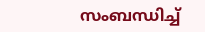സംബന്ധിച്ച്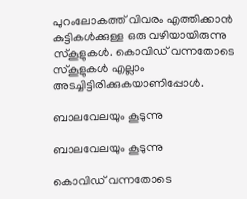പുറംലോകത്ത് വിവരം എത്തിക്കാന്‍ കുട്ടികള്‍ക്കുള്ള ഒരു വഴിയായിരുന്നു സ്‌കൂളുകള്‍. കൊവിഡ് വന്നതോടെ സ്‌കൂളുകള്‍ എല്ലാം അടച്ചിട്ടിരിക്കുകയാണിപ്പോള്‍.

ബാലവേലയും കൂടുന്നു

ബാലവേലയും കൂടുന്നു

കൊവിഡ് വന്നതോടെ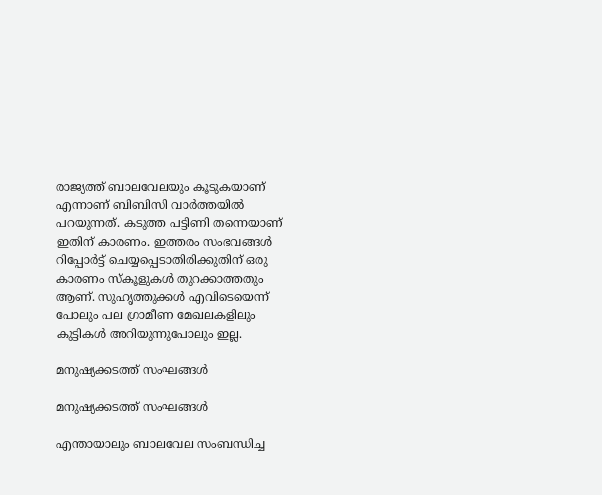രാജ്യത്ത് ബാലവേലയും കൂടുകയാണ് എന്നാണ് ബിബിസി വാര്‍ത്തയില്‍ പറയുന്നത്. കടുത്ത പട്ടിണി തന്നെയാണ് ഇതിന് കാരണം. ഇത്തരം സംഭവങ്ങള്‍ റിപ്പോര്‍ട്ട് ചെയ്യപ്പെടാതിരിക്കുതിന് ഒരു കാരണം സ്‌കൂളുകള്‍ തുറക്കാത്തതും ആണ്. സുഹൃത്തുക്കള്‍ എവിടെയെന്ന് പോലും പല ഗ്രാമീണ മേഖലകളിലും കുട്ടികള്‍ അറിയുന്നുപോലും ഇല്ല.

മനുഷ്യക്കടത്ത് സംഘങ്ങള്‍

മനുഷ്യക്കടത്ത് സംഘങ്ങള്‍

എന്തായാലും ബാലവേല സംബന്ധിച്ച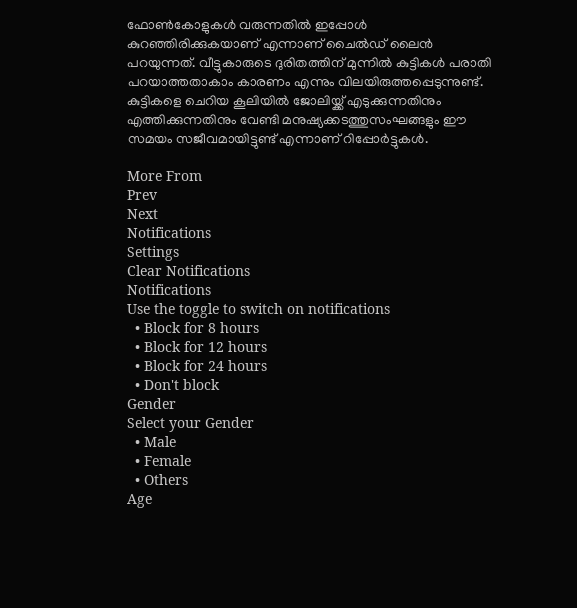ഫോണ്‍കോളുകള്‍ വരുന്നതില്‍ ഇപ്പോള്‍ കുറഞ്ഞിരിക്കുകയാണ് എന്നാണ് ചൈല്‍ഡ് ലൈന്‍ പറയുന്നത്. വീട്ടുകാരുടെ ദുരിതത്തിന് മുന്നില്‍ കുട്ടികള്‍ പരാതി പറയാത്തതാകാം കാരണം എന്നും വിലയിരുത്തപ്പെടുന്നുണ്ട്. കുട്ടികളെ ചെറിയ കൂലിയില്‍ ജോലിയ്ക്ക് എടുക്കുന്നതിനും എത്തിക്കുന്നതിനും വേണ്ടി മനുഷ്യക്കടത്തുസംഘങ്ങളും ഈ സമയം സജീവമായിട്ടുണ്ട് എന്നാണ് റിപ്പോര്‍ട്ടുകള്‍.

More From
Prev
Next
Notifications
Settings
Clear Notifications
Notifications
Use the toggle to switch on notifications
  • Block for 8 hours
  • Block for 12 hours
  • Block for 24 hours
  • Don't block
Gender
Select your Gender
  • Male
  • Female
  • Others
Age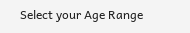Select your Age Range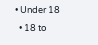• Under 18
  • 18 to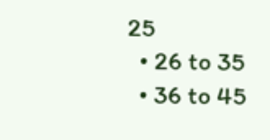25
  • 26 to 35
  • 36 to 45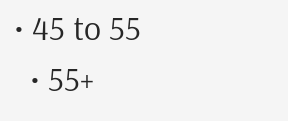• 45 to 55
  • 55+